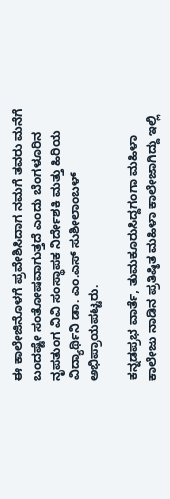ಈ ಕಾಲೇಜಿನೊಳಗೆ ಪ್ರವೇಶಿಸಿದಾಗ ನಮಗೆ ತವರು ಮನೆಗೆ ಬಂದಷ್ಟೇ ಸಂತೋಷವಾಗುತ್ತದೆ ಎಂದು ಬೆಂಗಳೂರಿನ ನೃಪತುಂಗ ವಿವಿ ಸಂಸ್ಥಾಪಕ ನಿರ್ದೇಶಕಿ ಮತ್ತು ಹಿರಿಯ ವಿದ್ಯಾರ್ಥಿನಿ ಡಾ. ಎಂ.ಎಸ್ ಸುಶೀಲಾಂಬಳ್ ಅಭಿಪ್ರಾಯಪಟ್ಟರು.

ಕನ್ನಡಪ್ರಭ ವಾರ್ತೆ, ತುಮಕೂರುಸಿದ್ದಗಂಗಾ ಮಹಿಳಾ ಕಾಲೇಜು ನಾಡಿನ ಪ್ರತಿಷ್ಠಿತ ಮಹಿಳಾ ಕಾಲೇಜಾಗಿದ್ದು ಇಲ್ಲಿ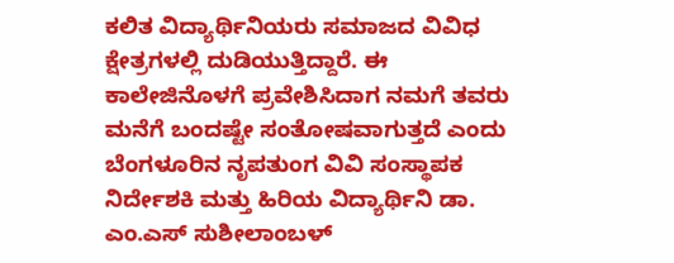ಕಲಿತ ವಿದ್ಯಾರ್ಥಿನಿಯರು ಸಮಾಜದ ವಿವಿಧ ಕ್ಷೇತ್ರಗಳಲ್ಲಿ ದುಡಿಯುತ್ತಿದ್ದಾರೆ. ಈ ಕಾಲೇಜಿನೊಳಗೆ ಪ್ರವೇಶಿಸಿದಾಗ ನಮಗೆ ತವರು ಮನೆಗೆ ಬಂದಷ್ಟೇ ಸಂತೋಷವಾಗುತ್ತದೆ ಎಂದು ಬೆಂಗಳೂರಿನ ನೃಪತುಂಗ ವಿವಿ ಸಂಸ್ಥಾಪಕ ನಿರ್ದೇಶಕಿ ಮತ್ತು ಹಿರಿಯ ವಿದ್ಯಾರ್ಥಿನಿ ಡಾ. ಎಂ.ಎಸ್ ಸುಶೀಲಾಂಬಳ್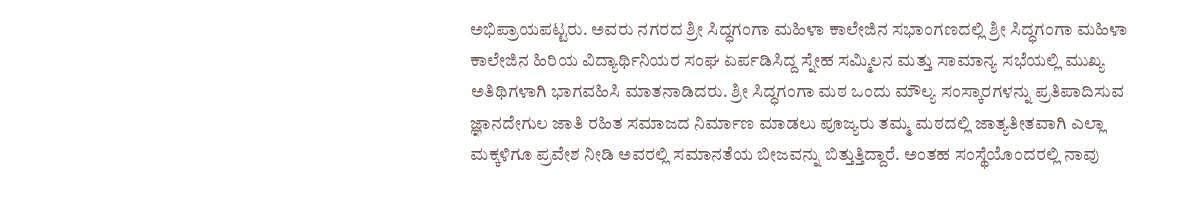ಅಭಿಪ್ರಾಯಪಟ್ಟರು. ಅವರು ನಗರದ ಶ್ರೀ ಸಿದ್ಧಗಂಗಾ ಮಹಿಳಾ ಕಾಲೇಜಿನ ಸಭಾಂಗಣದಲ್ಲಿ ಶ್ರೀ ಸಿದ್ಧಗಂಗಾ ಮಹಿಳಾ ಕಾಲೇಜಿನ ಹಿರಿಯ ವಿದ್ಯಾರ್ಥಿನಿಯರ ಸಂಘ ಏರ್ಪಡಿಸಿದ್ದ ಸ್ನೇಹ ಸಮ್ಮಿಲನ ಮತ್ತು ಸಾಮಾನ್ಯ ಸಭೆಯಲ್ಲಿ ಮುಖ್ಯ ಅತಿಥಿಗಳಾಗಿ ಭಾಗವಹಿಸಿ ಮಾತನಾಡಿದರು. ಶ್ರೀ ಸಿದ್ಧಗಂಗಾ ಮಠ ಒಂದು ಮೌಲ್ಯ ಸಂಸ್ಕಾರಗಳನ್ನು ಪ್ರತಿಪಾದಿಸುವ ಜ್ಞಾನದೇಗುಲ ಜಾತಿ ರಹಿತ ಸಮಾಜದ ನಿರ್ಮಾಣ ಮಾಡಲು ಪೂಜ್ಯರು ತಮ್ಮ ಮಠದಲ್ಲಿ ಜಾತ್ಯತೀತವಾಗಿ ಎಲ್ಲಾ ಮಕ್ಕಳಿಗೂ ಪ್ರವೇಶ ನೀಡಿ ಅವರಲ್ಲಿ ಸಮಾನತೆಯ ಬೀಜವನ್ನು ಬಿತ್ತುತ್ತಿದ್ದಾರೆ. ಅಂತಹ ಸಂಸ್ಥೆಯೊಂದರಲ್ಲಿ ನಾವು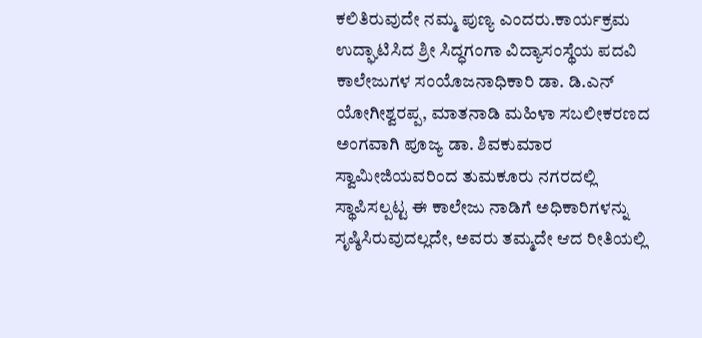ಕಲಿತಿರುವುದೇ ನಮ್ಮ ಪುಣ್ಯ ಎಂದರು.ಕಾರ್ಯಕ್ರಮ ಉದ್ಘಾಟಿಸಿದ ಶ್ರೀ ಸಿದ್ಧಗಂಗಾ ವಿದ್ಯಾಸಂಸ್ಥೆಯ ಪದವಿ ಕಾಲೇಜುಗಳ ಸಂಯೊಜನಾಧಿಕಾರಿ ಡಾ. ಡಿ.ಎನ್ ಯೋಗೀಶ್ವರಪ್ಪ, ಮಾತನಾಡಿ ಮಹಿಳಾ ಸಬಲೀಕರಣದ ಅಂಗವಾಗಿ ಪೂಜ್ಯ ಡಾ. ಶಿವಕುಮಾರ ಸ್ವಾಮೀಜಿಯವರಿಂದ ತುಮಕೂರು ನಗರದಲ್ಲಿ ಸ್ಥಾಪಿಸಲ್ಪಟ್ಟ ಈ ಕಾಲೇಜು ನಾಡಿಗೆ ಅಧಿಕಾರಿಗಳನ್ನು ಸೃಷ್ಠಿಸಿರುವುದಲ್ಲದೇ, ಅವರು ತಮ್ಮದೇ ಆದ ರೀತಿಯಲ್ಲಿ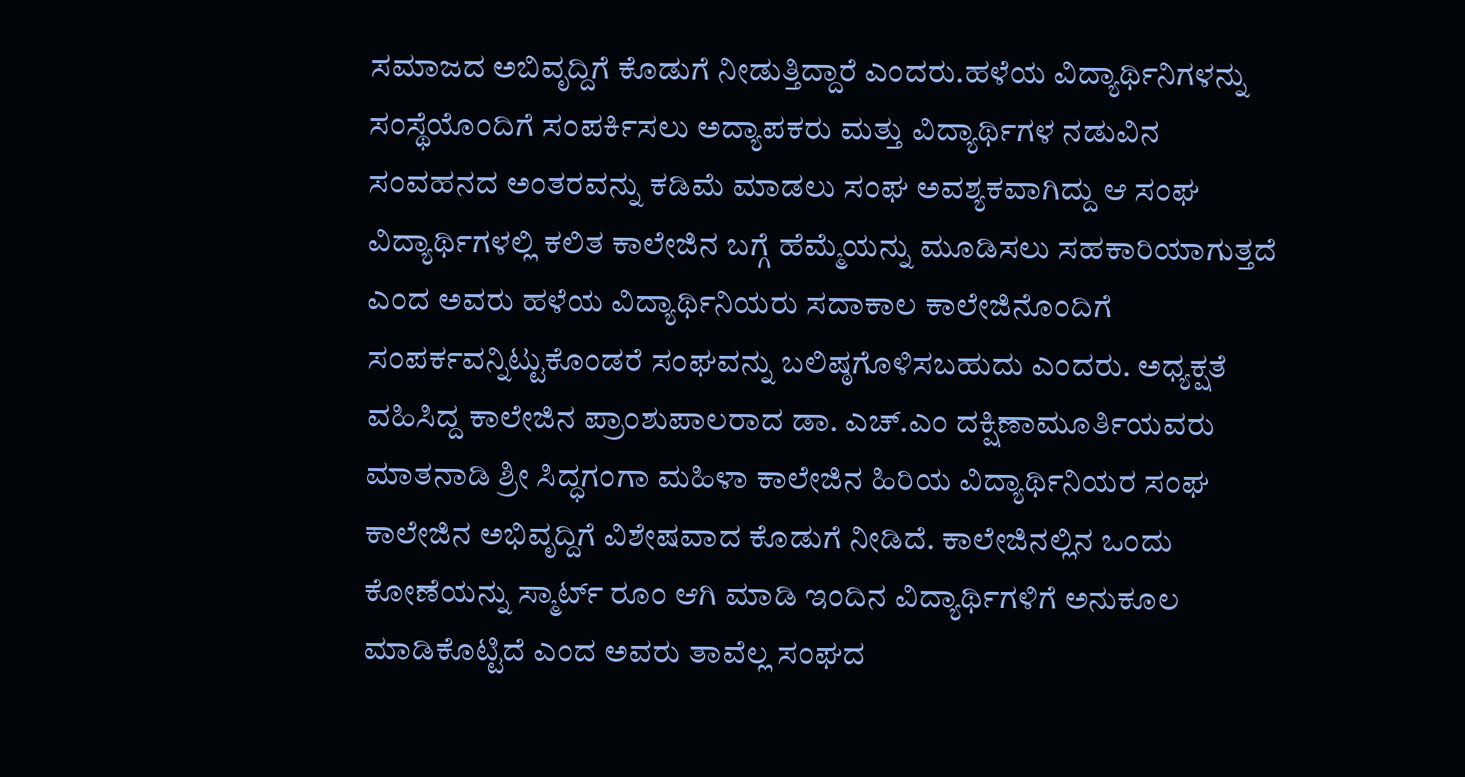ಸಮಾಜದ ಅಬಿವೃದ್ದಿಗೆ ಕೊಡುಗೆ ನೀಡುತ್ತಿದ್ದಾರೆ ಎಂದರು.ಹಳೆಯ ವಿದ್ಯಾರ್ಥಿನಿಗಳನ್ನು ಸಂಸ್ಥೆಯೊಂದಿಗೆ ಸಂಪರ್ಕಿಸಲು ಅದ್ಯಾಪಕರು ಮತ್ತು ವಿದ್ಯಾರ್ಥಿಗಳ ನಡುವಿನ ಸಂವಹನದ ಅಂತರವನ್ನು ಕಡಿಮೆ ಮಾಡಲು ಸಂಘ ಅವಶ್ಯಕವಾಗಿದ್ದು ಆ ಸಂಘ ವಿದ್ಯಾರ್ಥಿಗಳಲ್ಲಿ ಕಲಿತ ಕಾಲೇಜಿನ ಬಗ್ಗೆ ಹೆಮ್ಮೆಯನ್ನು ಮೂಡಿಸಲು ಸಹಕಾರಿಯಾಗುತ್ತದೆ ಎಂದ ಅವರು ಹಳೆಯ ವಿದ್ಯಾರ್ಥಿನಿಯರು ಸದಾಕಾಲ ಕಾಲೇಜಿನೊಂದಿಗೆ ಸಂಪರ್ಕವನ್ನಿಟ್ಟುಕೊಂಡರೆ ಸಂಘವನ್ನು ಬಲಿಷ್ಠಗೊಳಿಸಬಹುದು ಎಂದರು. ಅಧ್ಯಕ್ಷತೆ ವಹಿಸಿದ್ದ ಕಾಲೇಜಿನ ಪ್ರಾಂಶುಪಾಲರಾದ ಡಾ. ಎಚ್.ಎಂ ದಕ್ಷಿಣಾಮೂರ್ತಿಯವರು ಮಾತನಾಡಿ ಶ್ರೀ ಸಿದ್ಧಗಂಗಾ ಮಹಿಳಾ ಕಾಲೇಜಿನ ಹಿರಿಯ ವಿದ್ಯಾರ್ಥಿನಿಯರ ಸಂಘ ಕಾಲೇಜಿನ ಅಭಿವೃದ್ದಿಗೆ ವಿಶೇಷವಾದ ಕೊಡುಗೆ ನೀಡಿದೆ. ಕಾಲೇಜಿನಲ್ಲಿನ ಒಂದು ಕೋಣೆಯನ್ನು ಸ್ಮಾರ್ಟ್‌ ರೂಂ ಆಗಿ ಮಾಡಿ ಇಂದಿನ ವಿದ್ಯಾರ್ಥಿಗಳಿಗೆ ಅನುಕೂಲ ಮಾಡಿಕೊಟ್ಟಿದೆ ಎಂದ ಅವರು ತಾವೆಲ್ಲ ಸಂಘದ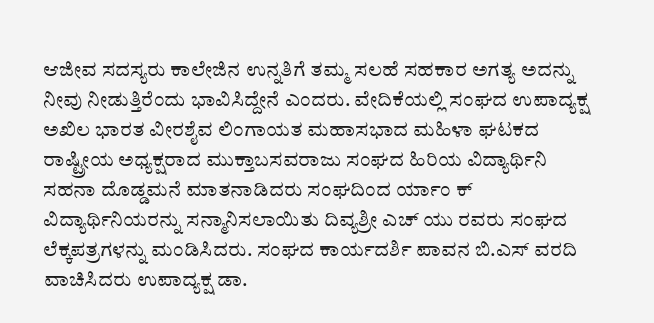ಆಜೀವ ಸದಸ್ಯರು ಕಾಲೇಜಿನ ಉನ್ನತಿಗೆ ತಮ್ಮ ಸಲಹೆ ಸಹಕಾರ ಅಗತ್ಯ ಅದನ್ನು ನೀವು ನೀಡುತ್ತಿರೆಂದು ಭಾವಿಸಿದ್ದೇನೆ ಎಂದರು. ವೇದಿಕೆಯಲ್ಲಿ ಸಂಘದ ಉಪಾದ್ಯಕ್ಷ ಅಖಿಲ ಭಾರತ ವೀರಶೈವ ಲಿಂಗಾಯತ ಮಹಾಸಭಾದ ಮಹಿಳಾ ಘಟಕದ ರಾಷ್ಟ್ರೀಯ ಅಧ್ಯಕ್ಷರಾದ ಮುಕ್ತಾಬಸವರಾಜು ಸಂಘದ ಹಿರಿಯ ವಿದ್ಯಾರ್ಥಿನಿ ಸಹನಾ ದೊಡ್ಡಮನೆ ಮಾತನಾಡಿದರು ಸಂಘದಿಂದ ರ್ಯಾಂ ಕ್ ವಿದ್ಯಾರ್ಥಿನಿಯರನ್ನು ಸನ್ಮಾನಿಸಲಾಯಿತು ದಿವ್ಯಶ್ರೀ ಎಚ್ ಯು ರವರು ಸಂಘದ ಲೆಕ್ಕಪತ್ರಗಳನ್ನು ಮಂಡಿಸಿದರು. ಸಂಘದ ಕಾರ್ಯದರ್ಶಿ ಪಾವನ ಬಿ.ಎಸ್ ವರದಿ ವಾಚಿಸಿದರು ಉಪಾದ್ಯಕ್ಷ ಡಾ.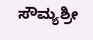ಸೌಮ್ಯಶ್ರೀ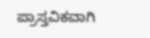ಪ್ರಾಸ್ತವಿಕವಾಗಿ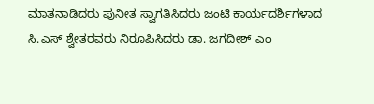ಮಾತನಾಡಿದರು ಪುನೀತ ಸ್ವಾಗತಿಸಿದರು ಜಂಟಿ ಕಾರ್ಯದರ್ಶಿಗಳಾದ ಸಿ.ಎಸ್ ಶ್ವೇತರವರು ನಿರೂಪಿಸಿದರು ಡಾ. ಜಗದೀಶ್ ಎಂ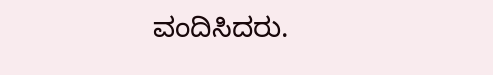ವಂದಿಸಿದರು.